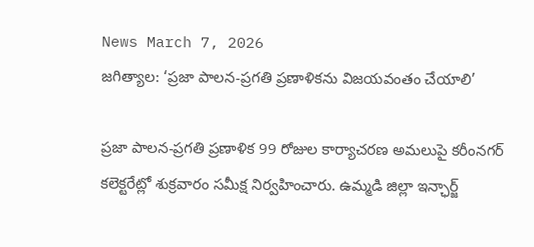News March 7, 2026
జగిత్యాల: ‘ప్రజా పాలన-ప్రగతి ప్రణాళికను విజయవంతం చేయాలి’

ప్రజా పాలన-ప్రగతి ప్రణాళిక 99 రోజుల కార్యాచరణ అమలుపై కరీంనగర్ కలెక్టరేట్లో శుక్రవారం సమీక్ష నిర్వహించారు. ఉమ్మడి జిల్లా ఇన్ఛార్జ్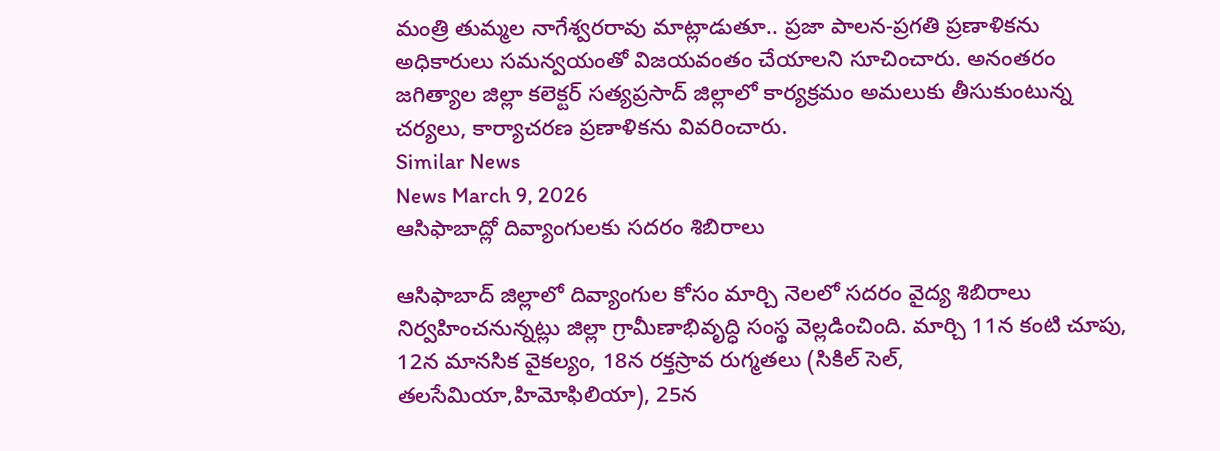మంత్రి తుమ్మల నాగేశ్వరరావు మాట్లాడుతూ.. ప్రజా పాలన-ప్రగతి ప్రణాళికను అధికారులు సమన్వయంతో విజయవంతం చేయాలని సూచించారు. అనంతరం జగిత్యాల జిల్లా కలెక్టర్ సత్యప్రసాద్ జిల్లాలో కార్యక్రమం అమలుకు తీసుకుంటున్న చర్యలు, కార్యాచరణ ప్రణాళికను వివరించారు.
Similar News
News March 9, 2026
ఆసిఫాబాద్లో దివ్యాంగులకు సదరం శిబిరాలు

ఆసిఫాబాద్ జిల్లాలో దివ్యాంగుల కోసం మార్చి నెలలో సదరం వైద్య శిబిరాలు నిర్వహించనున్నట్లు జిల్లా గ్రామీణాభివృద్ధి సంస్థ వెల్లడించింది. మార్చి 11న కంటి చూపు, 12న మానసిక వైకల్యం, 18న రక్తస్రావ రుగ్మతలు (సికిల్ సెల్, తలసేమియా,హిమోఫిలియా), 25న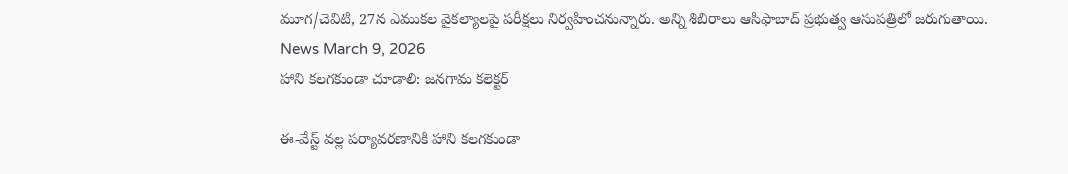మూగ/చెవిటి, 27న ఎముకల వైకల్యాలపై పరీక్షలు నిర్వహించనున్నారు. అన్ని శిబిరాలు ఆసిఫాబాద్ ప్రభుత్వ ఆసుపత్రిలో జరుగుతాయి.
News March 9, 2026
హాని కలగకుండా చూడాలి: జనగామ కలెక్టర్

ఈ-వేస్ట్ వల్ల పర్యావరణానికి హాని కలగకుండా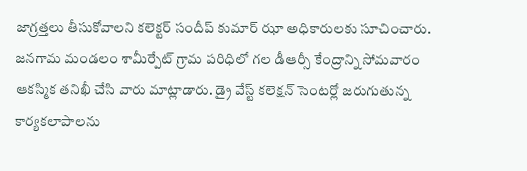జాగ్రత్తలు తీసుకోవాలని కలెక్టర్ సందీప్ కుమార్ ఝా అధికారులకు సూచించారు. జనగామ మండలం శామీర్పేట్ గ్రామ పరిధిలో గల డీఆర్సీ కేంద్రాన్ని సోమవారం ఆకస్మిక తనిఖీ చేసి వారు మాట్లాడారు. డ్రై వేస్ట్ కలెక్షన్ సెంటర్లో జరుగుతున్న కార్యకలాపాలను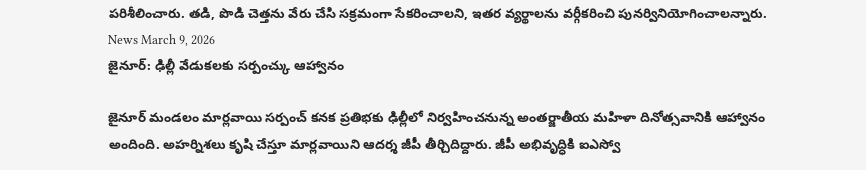పరిశీలించారు. తడి, పొడి చెత్తను వేరు చేసి సక్రమంగా సేకరించాలని, ఇతర వ్యర్థాలను వర్గీకరించి పునర్వినియోగించాలన్నారు.
News March 9, 2026
జైనూర్: ఢిల్లీ వేడుకలకు సర్పంచ్కు ఆహ్వానం

జైనూర్ మండలం మార్లవాయి సర్పంచ్ కనక ప్రతిభకు ఢిల్లీలో నిర్వహించనున్న అంతర్జాతీయ మహిళా దినోత్సవానికి ఆహ్వానం అందింది. అహర్నిశలు కృషి చేస్తూ మార్లవాయిని ఆదర్శ జీపీ తీర్చిదిద్దారు. జీపీ అభివృద్ధికి ఐఎస్వో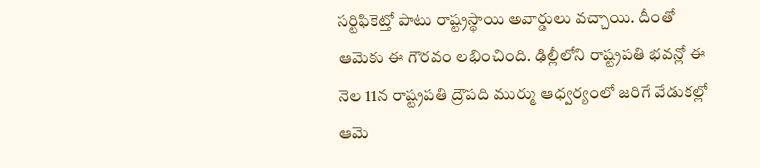సర్టిఫికెట్తో పాటు రాష్ట్రస్థాయి అవార్డులు వచ్చాయి. దీంతో ఆమెకు ఈ గౌరవం లభించింది. ఢిల్లీలోని రాష్ట్రపతి భవన్లో ఈ నెల 11న రాష్ట్రపతి ద్రౌపది ముర్ము ఆధ్వర్యంలో జరిగే వేడుకల్లో ఆమె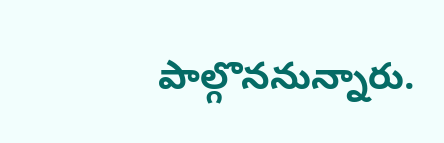పాల్గొననున్నారు.